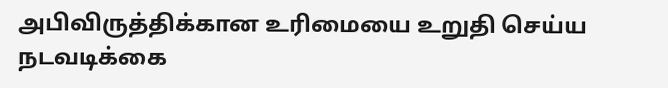அபிவிருத்திக்கான உரிமையை உறுதி செய்ய நடவடிக்கை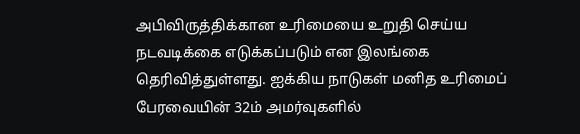அபிவிருத்திக்கான உரிமையை உறுதி செய்ய நடவடிக்கை எடுக்கப்படும் என இலங்கை தெரிவித்துள்ளது. ஐக்கிய நாடுகள் மனித உரிமைப் பேரவையின் 32ம் அமர்வுகளில்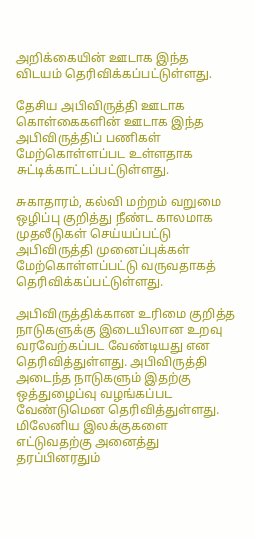அறிக்கையின் ஊடாக இந்த விடயம் தெரிவிக்கப்பட்டுள்ளது.

தேசிய அபிவிருத்தி ஊடாக கொள்கைகளின் ஊடாக இந்த அபிவிருத்திப் பணிகள் மேற்கொள்ளப்பட உள்ளதாக சுட்டிக்காட்டப்பட்டுள்ளது.

சுகாதாரம், கல்வி மற்றம் வறுமை ஒழிப்பு குறித்து நீண்ட காலமாக முதலீடுகள் செய்யப்பட்டு அபிவிருத்தி முனைப்புக்கள் மேற்கொள்ளப்பட்டு வருவதாகத் தெரிவிக்கப்பட்டுள்ளது.

அபிவிருத்திக்கான உரிமை குறித்த நாடுகளுக்கு இடையிலான உறவு வரவேற்கப்பட வேண்டியது என தெரிவித்துள்ளது. அபிவிருத்தி அடைந்த நாடுகளும் இதற்கு ஒத்துழைப்வு வழங்கப்பட வேண்டுமென தெரிவித்துள்ளது. மிலேனிய இலக்குகளை எட்டுவதற்கு அனைத்து தரப்பினரதும்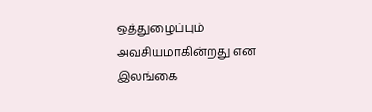ஒத்துழைப்பும் அவசியமாகின்றது என இலங்கை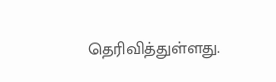தெரிவித்துள்ளது.